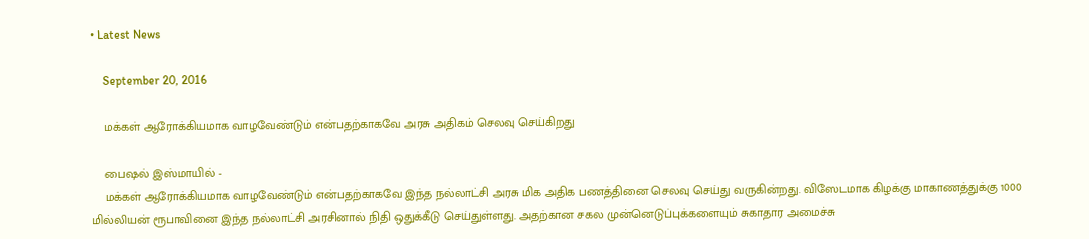• Latest News

    September 20, 2016

    மக்கள் ஆரோக்கியமாக வாழவேண்டும் என்பதற்காகவே அரசு அதிகம் செலவு செய்கிறது

    பைஷல் இஸ்மாயில் -
    மக்கள் ஆரோக்கியமாக வாழவேண்டும் என்பதற்காகவே இந்த நல்லாட்சி அரசு மிக அதிக பணத்தினை செலவு செய்து வருகின்றது. விஸேடமாக கிழக்கு மாகாணத்துக்கு 1000 மில்லியன் ரூபாவினை இந்த நல்லாட்சி அரசினால் நிதி ஒதுக்கீடு செய்துள்ளது. அதற்கான சகல முன்னெடுப்புக்களையும் சுகாதார அமைச்சு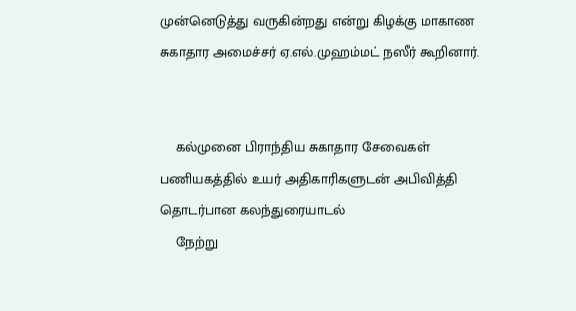முன்னெடுத்து வருகின்றது என்று கிழக்கு மாகாண சுகாதார அமைச்சர் ஏ.எல்.முஹம்மட் நஸீர் கூறினார்.


    கல்முனை பிராந்திய சுகாதார சேவைகள் பணியகத்தில் உயர் அதிகாரிகளுடன் அபிவித்தி தொடர்பான கலந்துரையாடல்
    நேற்று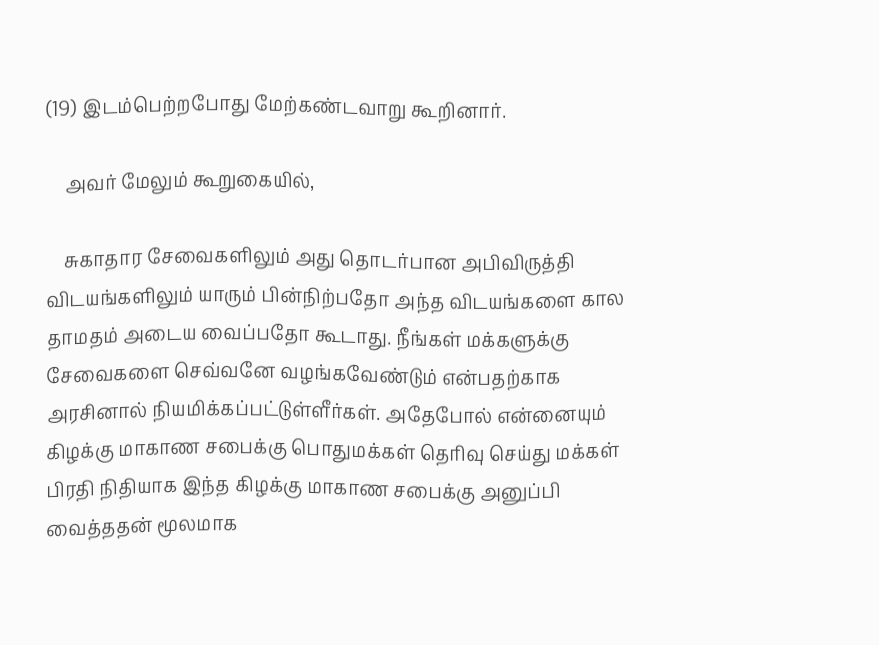(19) இடம்பெற்றபோது மேற்கண்டவாறு கூறினார்.

    அவர் மேலும் கூறுகையில்,

    சுகாதார சேவைகளிலும் அது தொடர்பான அபிவிருத்தி விடயங்களிலும் யாரும் பின்நிற்பதோ அந்த விடயங்களை கால தாமதம் அடைய வைப்பதோ கூடாது. நீங்கள் மக்களுக்கு சேவைகளை செவ்வனே வழங்கவேண்டும் என்பதற்காக அரசினால் நியமிக்கப்பட்டுள்ளீர்கள். அதேபோல் என்னையும் கிழக்கு மாகாண சபைக்கு பொதுமக்கள் தெரிவு செய்து மக்கள் பிரதி நிதியாக இந்த கிழக்கு மாகாண சபைக்கு அனுப்பி வைத்ததன் மூலமாக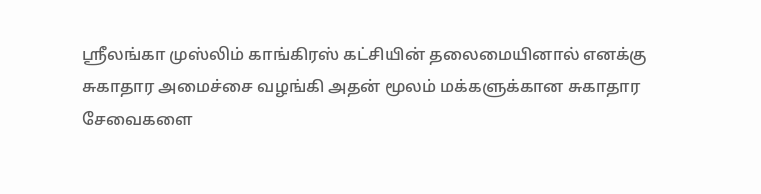ஸ்ரீலங்கா முஸ்லிம் காங்கிரஸ் கட்சியின் தலைமையினால் எனக்கு சுகாதார அமைச்சை வழங்கி அதன் மூலம் மக்களுக்கான சுகாதார சேவைகளை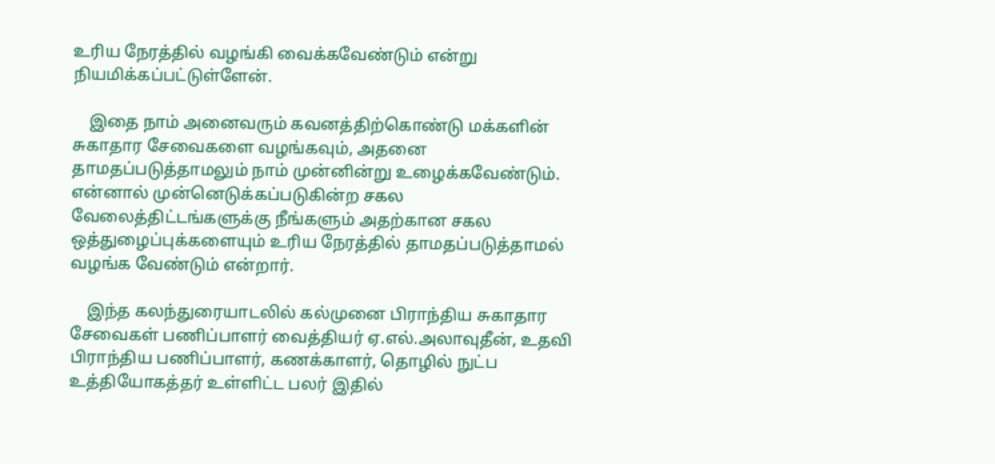உரிய நேரத்தில் வழங்கி வைக்கவேண்டும் என்று நியமிக்கப்பட்டுள்ளேன்.

    இதை நாம் அனைவரும் கவனத்திற்கொண்டு மக்களின் சுகாதார சேவைகளை வழங்கவும், அதனை தாமதப்படுத்தாமலும் நாம் முன்னின்று உழைக்கவேண்டும். என்னால் முன்னெடுக்கப்படுகின்ற சகல வேலைத்திட்டங்களுக்கு நீங்களும் அதற்கான சகல ஒத்துழைப்புக்களையும் உரிய நேரத்தில் தாமதப்படுத்தாமல் வழங்க வேண்டும் என்றார்.

    இந்த கலந்துரையாடலில் கல்முனை பிராந்திய சுகாதார சேவைகள் பணிப்பாளர் வைத்தியர் ஏ.எல்.அலாவுதீன், உதவி பிராந்திய பணிப்பாளர், கணக்காளர், தொழில் நுட்ப உத்தியோகத்தர் உள்ளிட்ட பலர் இதில்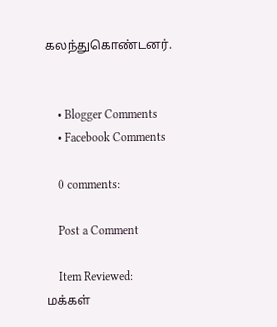கலந்துகொண்டனர்.


    • Blogger Comments
    • Facebook Comments

    0 comments:

    Post a Comment

    Item Reviewed: மக்கள்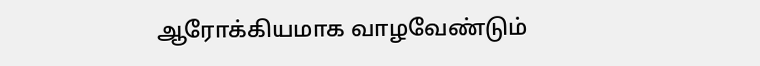ஆரோக்கியமாக வாழவேண்டும்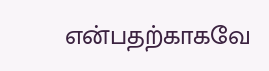என்பதற்காகவே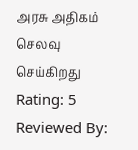அரசு அதிகம் செலவு செய்கிறது Rating: 5 Reviewed By: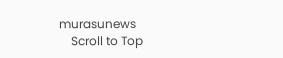murasunews
    Scroll to Top